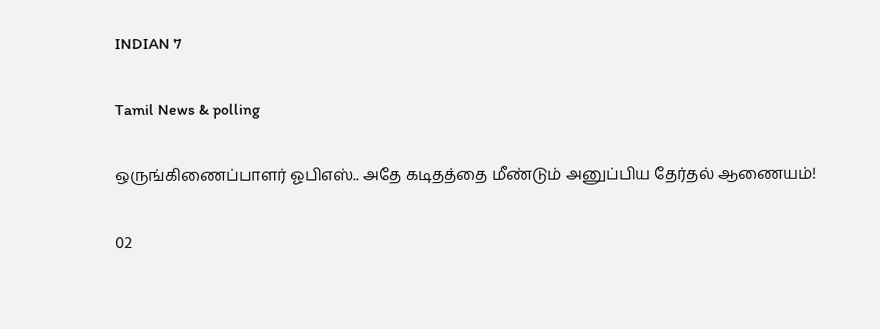INDIAN 7

Tamil News & polling

ஒருங்கிணைப்பாளர் ஓபிஎஸ்.. அதே கடிதத்தை மீண்டும் அனுப்பிய தேர்தல் ஆணையம்!

02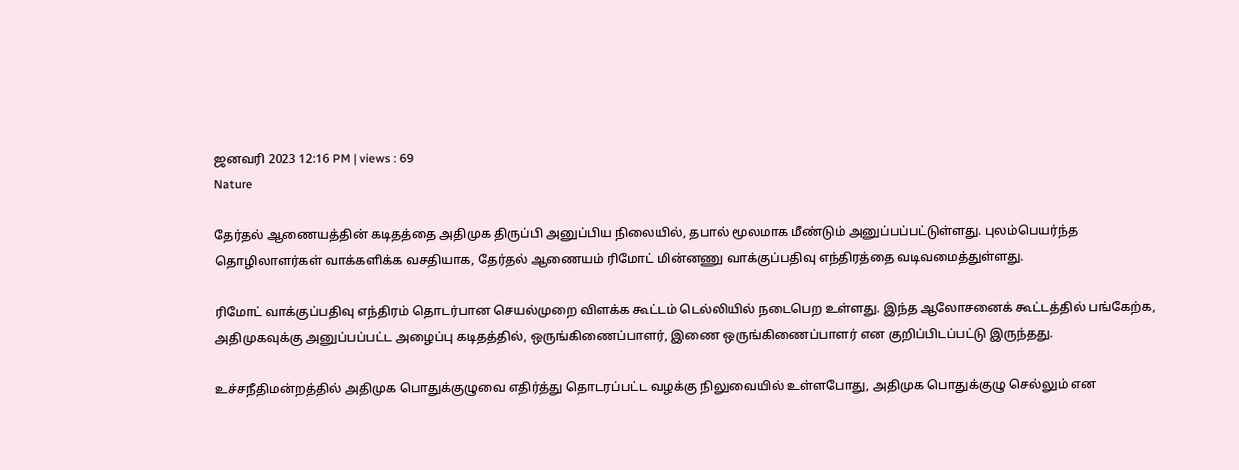ஜனவரி 2023 12:16 PM | views : 69
Nature

தேர்தல் ஆணையத்தின் கடிதத்தை அதிமுக திருப்பி அனுப்பிய நிலையில், தபால் மூலமாக மீண்டும் அனுப்பப்பட்டுள்ளது. புலம்பெயர்ந்த தொழிலாளர்கள் வாக்களிக்க வசதியாக, தேர்தல் ஆணையம் ரிமோட் மின்னணு வாக்குப்பதிவு எந்திரத்தை வடிவமைத்துள்ளது.

ரிமோட் வாக்குப்பதிவு எந்திரம் தொடர்பான செயல்முறை விளக்க கூட்டம் டெல்லியில் நடைபெற உள்ளது. இந்த ஆலோசனைக் கூட்டத்தில் பங்கேற்க, அதிமுகவுக்கு அனுப்பப்பட்ட அழைப்பு கடிதத்தில், ஒருங்கிணைப்பாளர், இணை ஒருங்கிணைப்பாளர் என குறிப்பிடப்பட்டு இருந்தது.

உச்சநீதிமன்றத்தில் அதிமுக பொதுக்குழுவை எதிர்த்து தொடரப்பட்ட வழக்கு நிலுவையில் உள்ளபோது, அதிமுக பொதுக்குழு செல்லும் என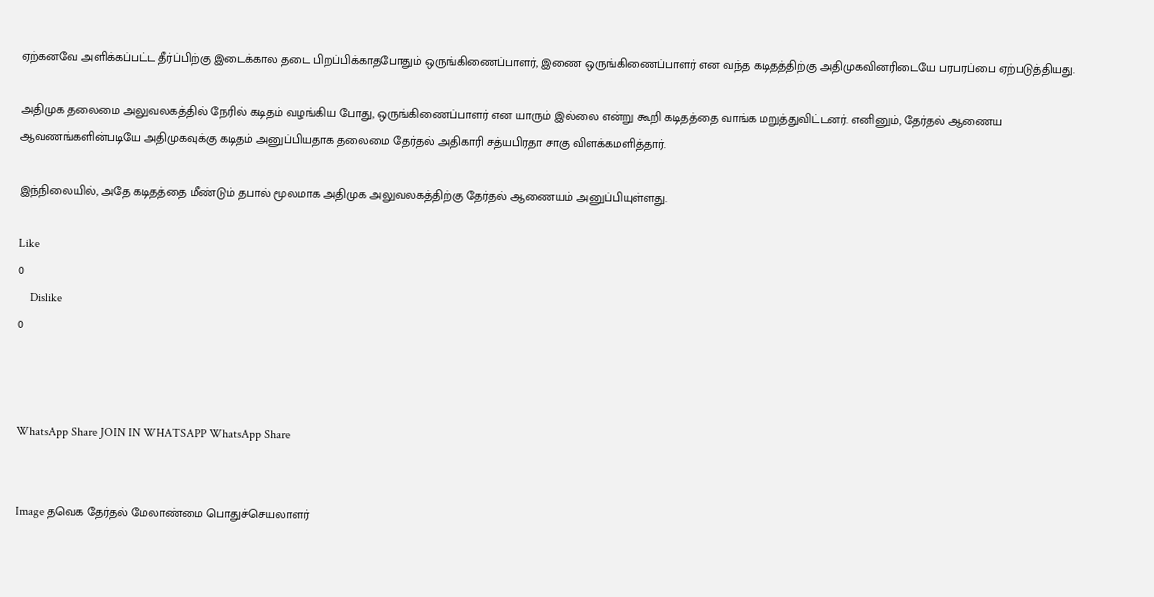ஏற்கனவே அளிக்கப்பட்ட தீர்ப்பிற்கு இடைக்கால தடை பிறப்பிக்காதபோதும் ஒருங்கிணைப்பாளர், இணை ஒருங்கிணைப்பாளர் என வந்த கடிதத்திற்கு அதிமுகவினரிடையே பரபரப்பை ஏற்படுத்தியது.

அதிமுக தலைமை அலுவலகத்தில் நேரில் கடிதம் வழங்கிய போது, ஒருங்கிணைப்பாளர் என யாரும் இல்லை என்று கூறி கடிதத்தை வாங்க மறுத்துவிட்டனர். எனினும், தேர்தல் ஆணைய ஆவணங்களின்படியே அதிமுகவுக்கு கடிதம் அனுப்பியதாக தலைமை தேர்தல் அதிகாரி சத்யபிரதா சாகு விளக்கமளித்தார்.

இந்நிலையில், அதே கடிதத்தை மீண்டும் தபால் மூலமாக அதிமுக அலுவலகத்திற்கு தேர்தல் ஆணையம் அனுப்பியுள்ளது.

Like
0
    Dislike
0



WhatsApp Share JOIN IN WHATSAPP WhatsApp Share


Image தவெக தேர்தல் மேலாண்மை பொதுச்செயலாளர்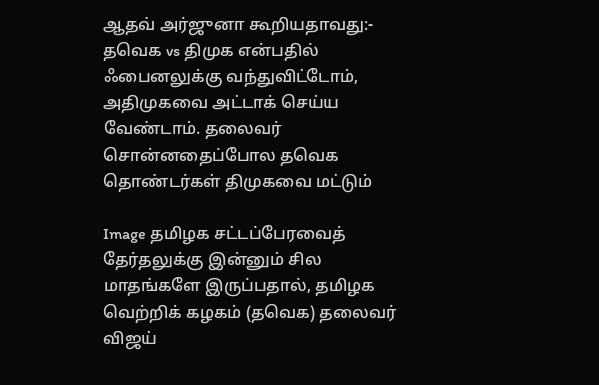ஆதவ் அர்ஜுனா கூறியதாவது:- தவெக vs திமுக என்பதில் ஃபைனலுக்கு வந்துவிட்டோம், அதிமுகவை அட்டாக் செய்ய வேண்டாம். தலைவர் சொன்னதைப்போல தவெக தொண்டர்கள் திமுகவை மட்டும்

Image தமிழக சட்டப்பேரவைத் தேர்தலுக்கு இன்னும் சில மாதங்களே இருப்பதால், தமிழக வெற்றிக் கழகம் (தவெக) தலைவர் விஜய்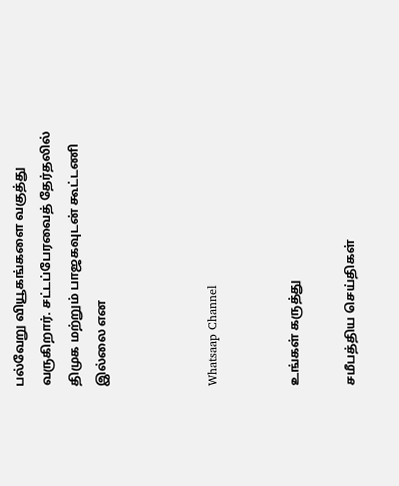பல்வேறு வியூகங்களை வகுத்து வருகிறார். சட்டப்பேரவைத் தேர்தலில் திமுக மற்றும் பாஜகவுடன் கூட்டணி இல்லை என



Whatsaap Channel


உங்கள் கருத்து

சமீபத்திய செய்திகள்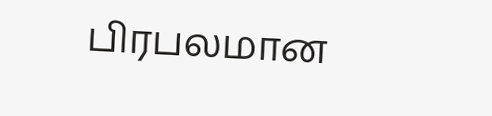பிரபலமான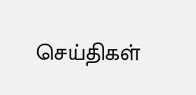செய்திகள்